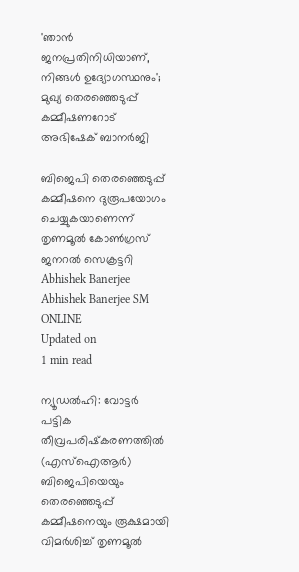'ഞാന്‍ ജനപ്രതിനിധിയാണ്, നിങ്ങള്‍ ഉദ്യോഗസ്ഥനും'; മുഖ്യ തെരഞ്ഞെടുപ്പ് കമ്മീഷണറോട് അഭിഷേക് ബാനര്‍ജി

ബിജെപി തെരഞ്ഞെടുപ്പ് കമ്മീഷനെ ദുരൂപയോഗം ചെയ്യുകയാണെന്ന് തൃണമൂല്‍ കോണ്‍ഗ്രസ് ജനറല്‍ സെക്രട്ടറി
Abhishek Banerjee
Abhishek Banerjee SM ONLINE
Updated on
1 min read

ന്യൂഡല്‍ഹി: വോട്ടര്‍ പട്ടിക തീവ്രപരിഷ്‌കരണത്തില്‍ (എസ്‌ഐആര്‍) ബിജെപിയെയും തെരഞ്ഞെടുപ്പ് കമ്മീഷനെയും രൂക്ഷമായി വിമര്‍ശിച്ച് തൃണമൂല്‍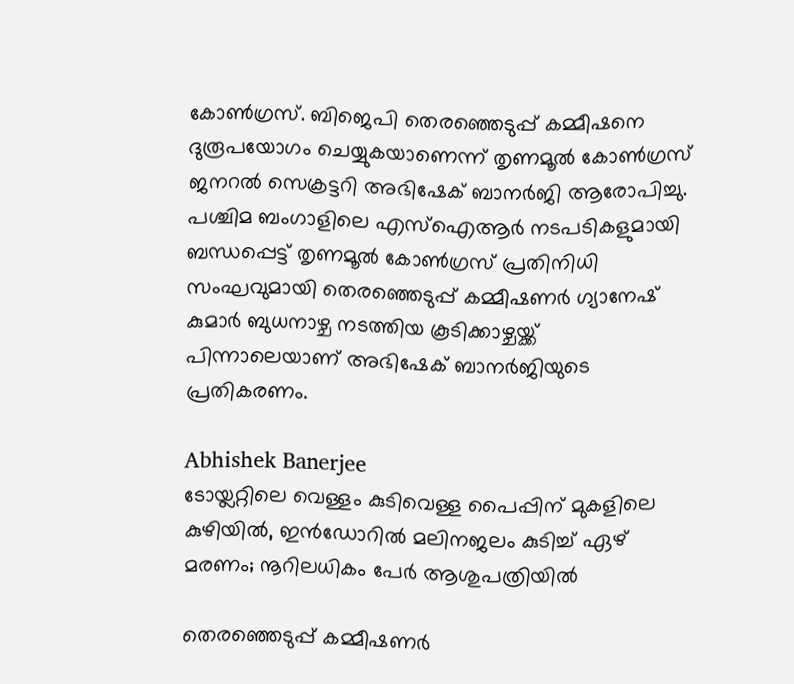കോണ്‍ഗ്രസ്. ബിജെപി തെരഞ്ഞെടുപ്പ് കമ്മീഷനെ ദുരൂപയോഗം ചെയ്യുകയാണെന്ന് തൃണമൂല്‍ കോണ്‍ഗ്രസ് ജനറല്‍ സെക്രട്ടറി അഭിഷേക് ബാനര്‍ജി ആരോപിച്ചു. പശ്ചിമ ബംഗാളിലെ എസ്‌ഐആര്‍ നടപടികളുമായി ബന്ധപ്പെട്ട് തൃണമൂല്‍ കോണ്‍ഗ്രസ് പ്രതിനിധി സംഘവുമായി തെരഞ്ഞെടുപ്പ് കമ്മീഷണര്‍ ഗ്യാനേഷ് കുമാര്‍ ബുധനാഴ്ച നടത്തിയ കൂടിക്കാഴ്ചയ്ക്ക് പിന്നാലെയാണ് അഭിഷേക് ബാനര്‍ജിയുടെ പ്രതികരണം.

Abhishek Banerjee
ടോയ്ലറ്റിലെ വെള്ളം കുടിവെള്ള പൈപ്പിന് മുകളിലെ കുഴിയില്‍, ഇന്‍ഡോറില്‍ മലിനജലം കുടിച്ച് ഏഴ് മരണം; നൂറിലധികം പേര്‍ ആശുപത്രിയില്‍

തെരഞ്ഞെടുപ്പ് കമ്മീഷണര്‍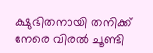ക്ഷുഭിതനായി തനിക്ക് നേരെ വിരല്‍ ചൂണ്ടി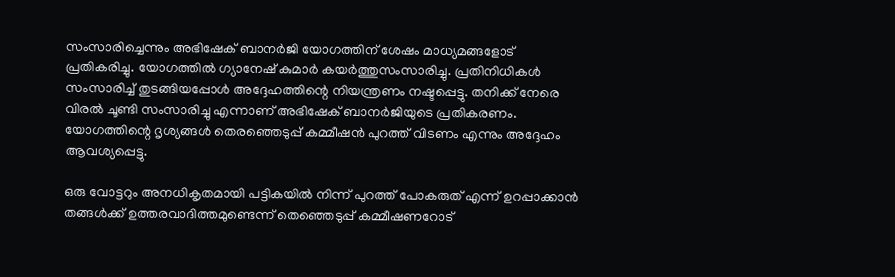സംസാരിച്ചെന്നും അഭിഷേക് ബാനര്‍ജി യോഗത്തിന് ശേഷം മാധ്യമങ്ങളോട് പ്രതികരിച്ചു. യോഗത്തില്‍ ഗ്യാനേഷ് കുമാര്‍ കയര്‍ത്തുസംസാരിച്ചു. പ്രതിനിധികള്‍ സംസാരിച്ച് തുടങ്ങിയപ്പോള്‍ അദ്ദേഹത്തിന്റെ നിയന്ത്രണം നഷ്ടപ്പെട്ടു. തനിക്ക് നേരെ വിരല്‍ ചൂണ്ടി സംസാരിച്ചു എന്നാണ് അഭിഷേക് ബാനര്‍ജിയുടെ പ്രതികരണം. യോഗത്തിന്റെ ദൃശ്യങ്ങള്‍ തെരഞ്ഞെടുപ്പ് കമ്മീഷന്‍ പുറത്ത് വിടണം എന്നും അദ്ദേഹം ആവശ്യപ്പെട്ടു.

ഒരു വോട്ടറും അനധികൃതമായി പട്ടികയില്‍ നിന്ന് പുറത്ത് പോകരുത് എന്ന് ഉറപ്പാക്കാന്‍ തങ്ങള്‍ക്ക് ഉത്തരവാദിത്തമുണ്ടെന്ന് തെഞ്ഞെടുപ്പ് കമ്മീഷണറോട്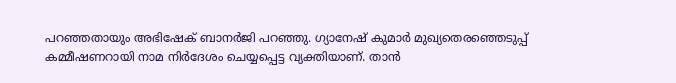പറഞ്ഞതായും അഭിഷേക് ബാനര്‍ജി പറഞ്ഞു. ഗ്യാനേഷ് കുമാര്‍ മുഖ്യതെരഞ്ഞെടുപ്പ് കമ്മീഷണറായി നാമ നിര്‍ദേശം ചെയ്യപ്പെട്ട വ്യക്തിയാണ്. താന്‍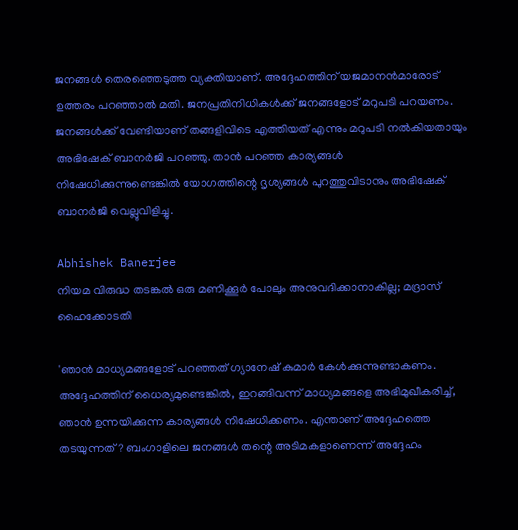ജനങ്ങള്‍ തെരഞ്ഞെടുത്ത വ്യക്തിയാണ്. അദ്ദേഹത്തിന് യജമാനന്‍മാരോട് ഉത്തരം പറഞ്ഞാല്‍ മതി. ജനപ്രതിനിധികള്‍ക്ക് ജനങ്ങളോട് മറുപടി പറയണം. ജനങ്ങള്‍ക്ക് വേണ്ടിയാണ് തങ്ങളിവിടെ എത്തിയത് എന്നും മറുപടി നല്‍കിയതായും അഭിഷേക് ബാനര്‍ജി പറഞ്ഞു. താന്‍ പറഞ്ഞ കാര്യങ്ങള്‍ നിഷേധിക്കുന്നുണ്ടെങ്കില്‍ യോഗത്തിന്റെ ദൃശ്യങ്ങള്‍ പുറത്തുവിടാനും അഭിഷേക് ബാനര്‍ജി വെല്ലുവിളിച്ചു.

Abhishek Banerjee
നിയമ വിരുദ്ധ തടങ്കല്‍ ഒരു മണിക്കൂര്‍ പോലും അനുവദിക്കാനാകില്ല; മദ്രാസ് ഹൈക്കോടതി

'ഞാന്‍ മാധ്യമങ്ങളോട് പറഞ്ഞത് ഗ്യാനേഷ് കുമാര്‍ കേള്‍ക്കുന്നുണ്ടാകണം. അദ്ദേഹത്തിന് ധൈര്യമുണ്ടെങ്കില്‍, ഇറങ്ങിവന്ന് മാധ്യമങ്ങളെ അഭിമുഖീകരിച്ച്, ഞാന്‍ ഉന്നയിക്കുന്ന കാര്യങ്ങള്‍ നിഷേധിക്കണം. എന്താണ് അദ്ദേഹത്തെ തടയുന്നത്? ബംഗാളിലെ ജനങ്ങള്‍ തന്റെ അടിമകളാണെന്ന് അദ്ദേഹം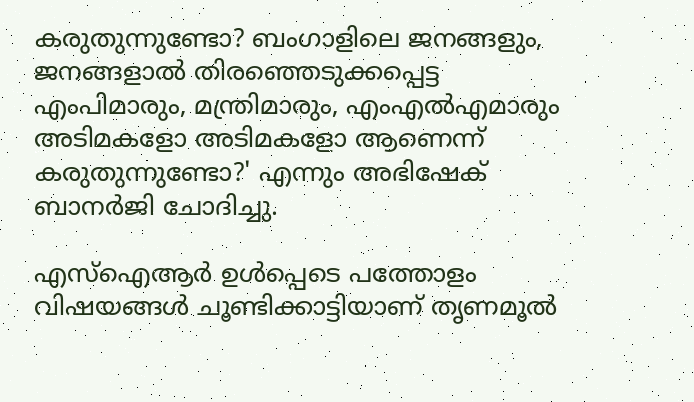കരുതുന്നുണ്ടോ? ബംഗാളിലെ ജനങ്ങളും, ജനങ്ങളാല്‍ തിരഞ്ഞെടുക്കപ്പെട്ട എംപിമാരും, മന്ത്രിമാരും, എംഎല്‍എമാരും അടിമകളോ അടിമകളോ ആണെന്ന് കരുതുന്നുണ്ടോ?' എന്നും അഭിഷേക് ബാനര്‍ജി ചോദിച്ചു.

എസ്‌ഐആര്‍ ഉള്‍പ്പെടെ പത്തോളം വിഷയങ്ങള്‍ ചൂണ്ടിക്കാട്ടിയാണ് തൃണമൂല്‍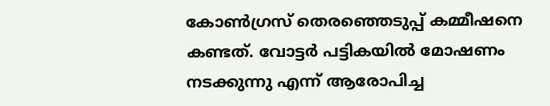കോണ്‍ഗ്രസ് തെരഞ്ഞെടുപ്പ് കമ്മീഷനെ കണ്ടത്. വോട്ടര്‍ പട്ടികയില്‍ മോഷണം നടക്കുന്നു എന്ന് ആരോപിച്ച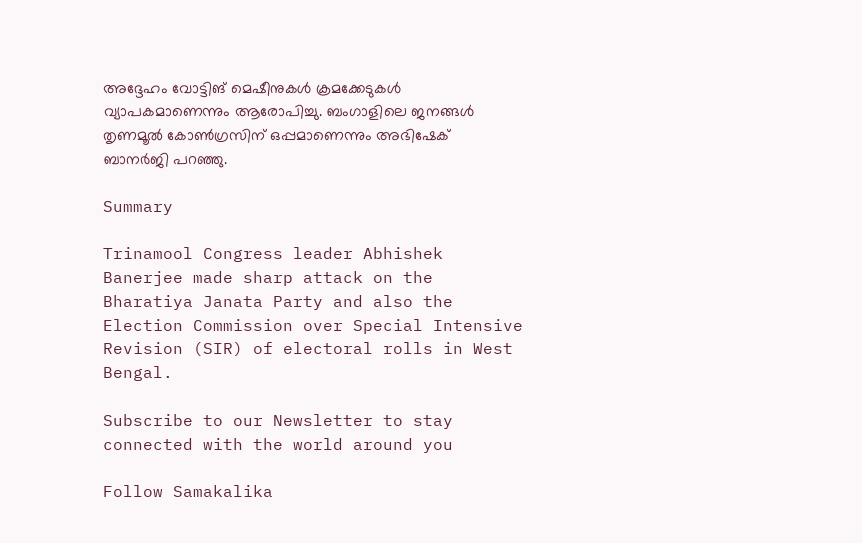അദ്ദേഹം വോട്ടിങ് മെഷീനുകള്‍ ക്രമക്കേടുകള്‍ വ്യാപകമാണെന്നും ആരോപിച്ചു. ബംഗാളിലെ ജനങ്ങള്‍ തൃണമൂല്‍ കോണ്‍ഗ്രസിന് ഒപ്പമാണെന്നും അഭിഷേക് ബാനര്‍ജി പറഞ്ഞു.

Summary

Trinamool Congress leader Abhishek Banerjee made sharp attack on the Bharatiya Janata Party and also the Election Commission over Special Intensive Revision (SIR) of electoral rolls in West Bengal.

Subscribe to our Newsletter to stay connected with the world around you

Follow Samakalika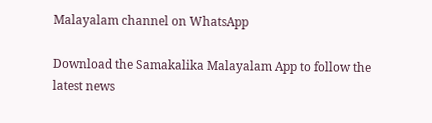Malayalam channel on WhatsApp

Download the Samakalika Malayalam App to follow the latest news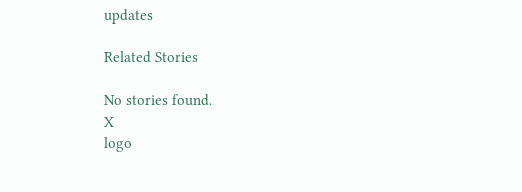updates

Related Stories

No stories found.
X
logo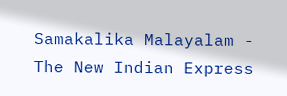Samakalika Malayalam - The New Indian Express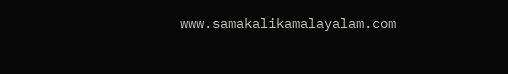www.samakalikamalayalam.com